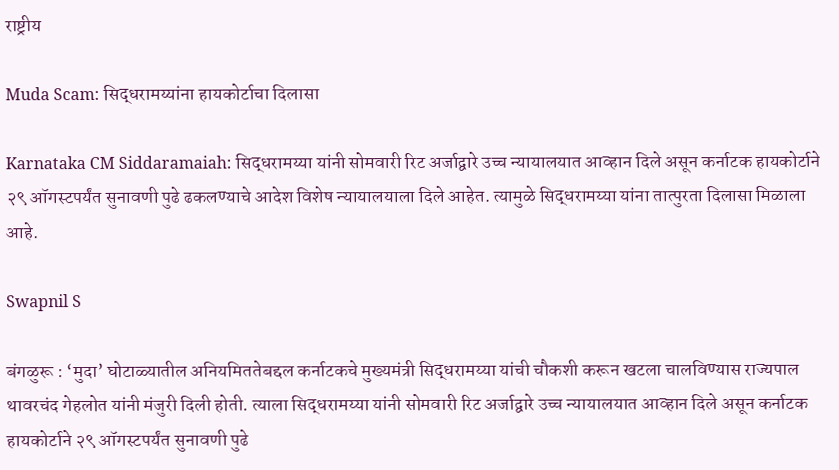राष्ट्रीय

Muda Scam: सिद्धरामय्यांना हायकोर्टाचा दिलासा

Karnataka CM Siddaramaiah: सिद्धरामय्या यांनी सोमवारी रिट अर्जाद्वारे उच्च न्यायालयात आव्हान दिले असून कर्नाटक हायकोर्टाने २९ ऑगस्टपर्यंत सुनावणी पुढे ढकलण्याचे आदेश विशेष न्यायालयाला दिले आहेत. त्यामुळे सिद्धरामय्या यांना तात्पुरता दिलासा मिळाला आहे.

Swapnil S

बंगळुरू : ‘मुदा’ घोटाळ्यातील अनियमिततेबद्दल कर्नाटकचे मुख्यमंत्री सिद्धरामय्या यांची चौकशी करून खटला चालविण्यास राज्यपाल थावरचंद गेहलोत यांनी मंजुरी दिली होती. त्याला सिद्धरामय्या यांनी सोमवारी रिट अर्जाद्वारे उच्च न्यायालयात आव्हान दिले असून कर्नाटक हायकोर्टाने २९ ऑगस्टपर्यंत सुनावणी पुढे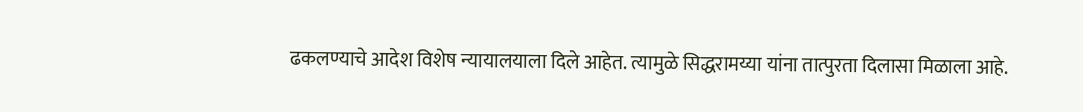ढकलण्याचे आदेश विशेष न्यायालयाला दिले आहेत. त्यामुळे सिद्धरामय्या यांना तात्पुरता दिलासा मिळाला आहे.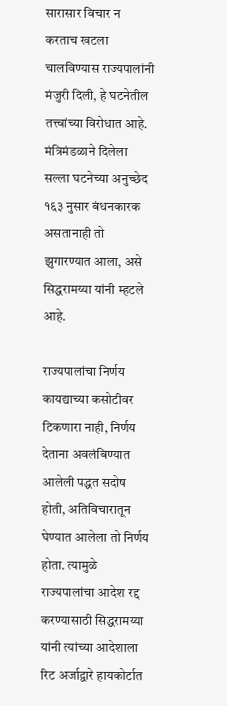सारासार विचार न करताच खटला चालविण्यास राज्यपालांनी मंजुरी दिली, हे घटनेतील तत्त्वांच्या विरोधात आहे. मंत्रिमंडळाने दिलेला सल्ला घटनेच्या अनुच्छेद १६३ नुसार बंधनकारक असतानाही तो झुगारण्यात आला, असे सिद्धरामय्या यांनी म्हटले आहे.

राज्यपालांचा निर्णय कायद्याच्या कसोटीवर टिकणारा नाही, निर्णय देताना अवलंबिण्यात आलेली पद्धत सदोष होती, अतिविचारातून घेण्यात आलेला तो निर्णय होता. त्यामुळे राज्यपालांचा आदेश रद्द करण्यासाठी सिद्धरामय्या यांनी त्यांच्या आदेशाला रिट अर्जाद्वारे हायकोर्टात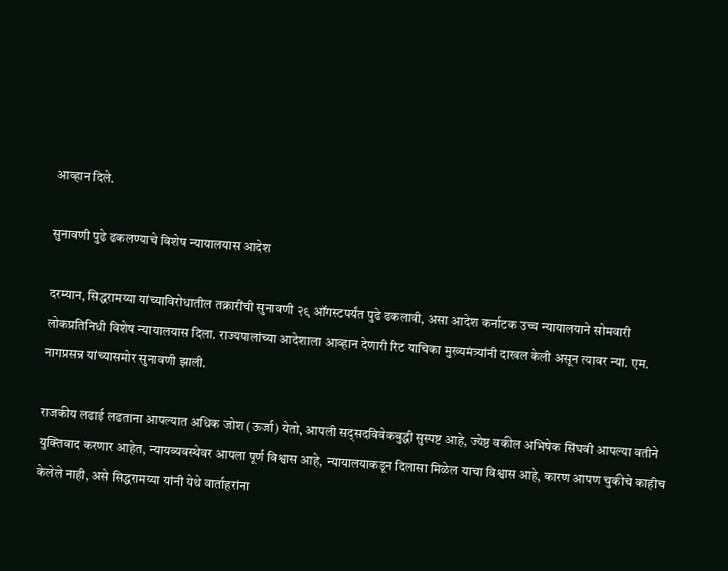आव्हान दिले.

सुनावणी पुढे ढकलण्याचे विशेष न्यायालयास आदेश

दरम्यान, सिद्धरामय्या यांच्याविरोधातील तक्रारींची सुनावणी २९ ऑगस्टपर्यंत पुढे ढकलावी, असा आदेश कर्नाटक उच्च न्यायालयाने सोमवारी लोकप्रतिनिधी विशेष न्यायालयास दिला. राज्यपालांच्या आदेशाला आव्हान देणारी रिट याचिका मुख्यमंत्र्यांनी दाखल केली असून त्यावर न्या. एम. नागप्रसन्न यांच्यासमोर सुनावणी झाली.

राजकीय लढाई लढताना आपल्यात अधिक जोश (ऊर्जा) येतो, आपली सद्सदविवेकबुद्धी सुस्पष्ट आहे, ज्येष्ठ वकील अभिषेक सिंघवी आपल्या वतीने युक्तिवाद करणार आहेत, न्यायव्यवस्थेवर आपला पूर्ण विश्वास आहे, न्यायालयाकडून दिलासा मिळेल याचा विश्वास आहे, कारण आपण चुकीचे काहीच केलेले नाही, असे सिद्धरामय्या यांनी येथे वार्ताहरांना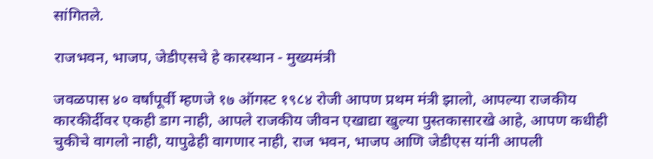सांगितले.

राजभवन, भाजप, जेडीएसचे हे कारस्थान - मुख्यमंत्री

जवळपास ४० वर्षांपूर्वी म्हणजे १७ ऑगस्ट १९८४ रोजी आपण प्रथम मंत्री झालो, आपल्या राजकीय कारकीर्दीवर एकही डाग नाही, आपले राजकीय जीवन एखाद्या खुल्या पुस्तकासारखे आहे, आपण कधीही चुकीचे वागलो नाही, यापुढेही वागणार नाही, राज भवन, भाजप आणि जेडीएस यांनी आपली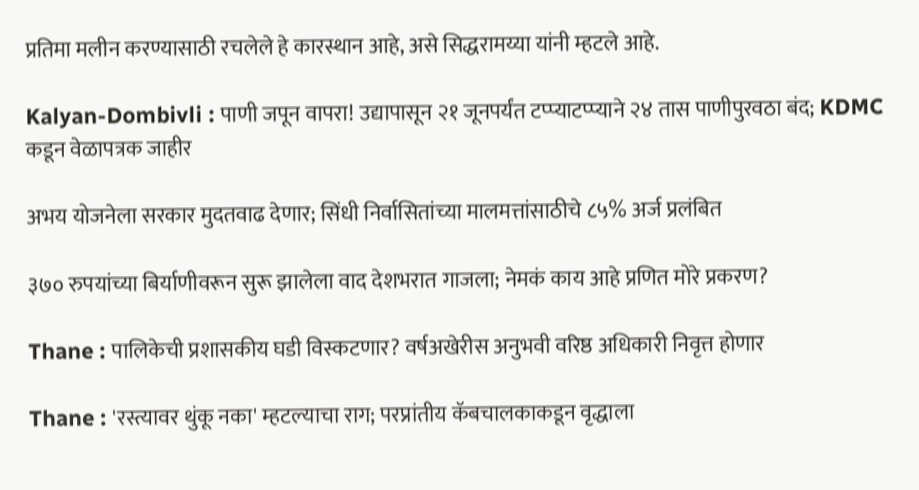प्रतिमा मलीन करण्यासाठी रचलेले हे कारस्थान आहे, असे सिद्धरामय्या यांनी म्हटले आहे.

Kalyan-Dombivli : पाणी जपून वापरा! उद्यापासून २१ जूनपर्यंत टप्प्याटप्प्याने २४ तास पाणीपुरवठा बंद; KDMC कडून वेळापत्रक जाहीर

अभय योजनेला सरकार मुदतवाढ देणार; सिंधी निर्वासितांच्या मालमत्तांसाठीचे ८५% अर्ज प्रलंबित

३७० रुपयांच्या बिर्याणीवरून सुरू झालेला वाद देशभरात गाजला; नेमकं काय आहे प्रणित मोरे प्रकरण?

Thane : पालिकेची प्रशासकीय घडी विस्कटणार? वर्षअखेरीस अनुभवी वरिष्ठ अधिकारी निवृत्त होणार

Thane : 'रस्त्यावर थुंकू नका' म्हटल्याचा राग; परप्रांतीय कॅबचालकाकडून वृद्धाला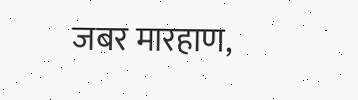जबर मारहाण,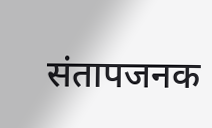संतापजनक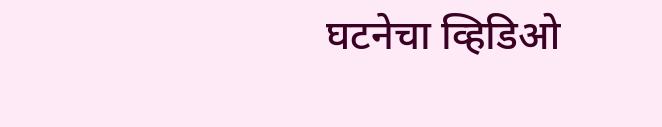घटनेचा व्हिडिओ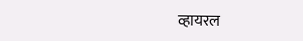व्हायरल